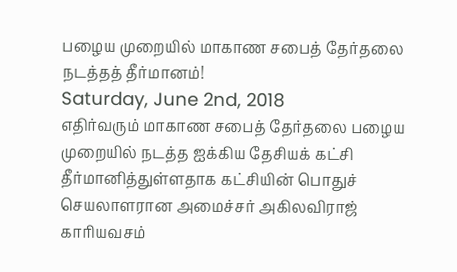பழைய முறையில் மாகாண சபைத் தேர்தலை நடத்தத் தீர்மானம்!
Saturday, June 2nd, 2018
எதிர்வரும் மாகாண சபைத் தேர்தலை பழைய முறையில் நடத்த ஐக்கிய தேசியக் கட்சி தீர்மானித்துள்ளதாக கட்சியின் பொதுச் செயலாளரான அமைச்சர் அகிலவிராஜ் காரியவசம்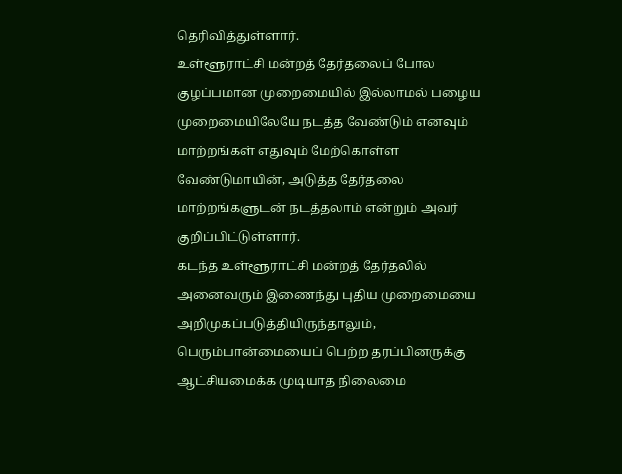தெரிவித்துள்ளார்.
உள்ளூராட்சி மன்றத் தேர்தலைப் போல குழப்பமான முறைமையில் இல்லாமல் பழைய முறைமையிலேயே நடத்த வேண்டும் எனவும் மாற்றங்கள் எதுவும் மேற்கொள்ள வேண்டுமாயின், அடுத்த தேர்தலை மாற்றங்களுடன் நடத்தலாம் என்றும் அவர் குறிப்பிட்டுள்ளார்.
கடந்த உள்ளூராட்சி மன்றத் தேர்தலில் அனைவரும் இணைந்து புதிய முறைமையை அறிமுகப்படுத்தியிருந்தாலும், பெரும்பான்மையைப் பெற்ற தரப்பினருக்கு ஆட்சியமைக்க முடியாத நிலைமை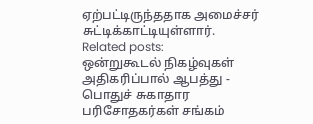ஏற்பட்டிருந்ததாக அமைச்சர் சுட்டிக்காட்டியுள்ளார்.
Related posts:
ஒன்றுகூடல் நிகழ்வுகள் அதிகரிப்பால் ஆபத்து - பொதுச் சுகாதார பரிசோதகர்கள் சங்கம்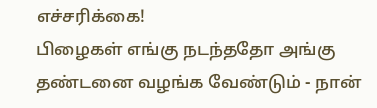எச்சரிக்கை!
பிழைகள் எங்கு நடந்ததோ அங்கு தண்டனை வழங்க வேண்டும் - நான்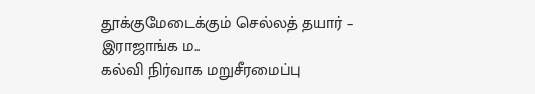தூக்குமேடைக்கும் செல்லத் தயார் – இராஜாங்க ம...
கல்வி நிர்வாக மறுசீரமைப்பு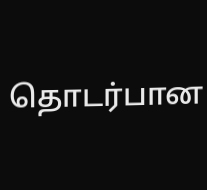தொடர்பான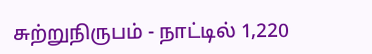சுற்றுநிருபம் - நாட்டில் 1,220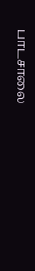பாடசாலை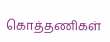கொத்தணிகள்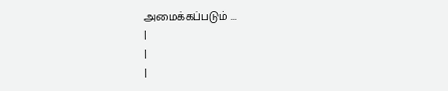அமைக்கப்படும் ...
|
|
|